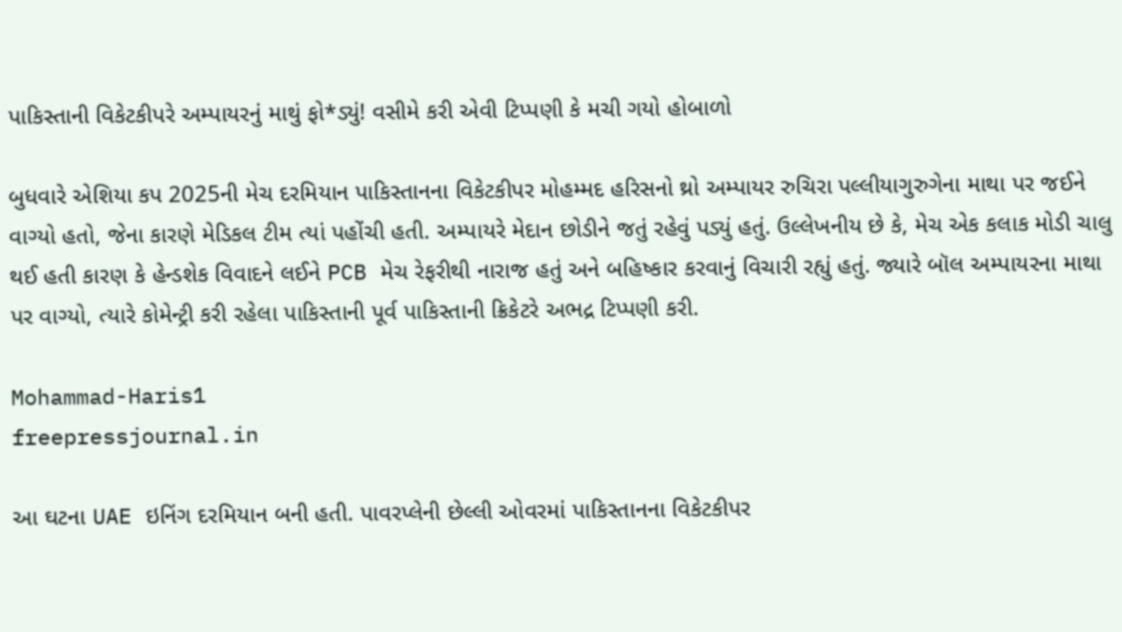પાકિસ્તાની વિકેટકીપરે અમ્પાયરનું માથું ફો*ડ્યું! વસીમે કરી એવી ટિપ્પણી કે મચી ગયો હોબાળો

બુધવારે એશિયા કપ 2025ની મેચ દરમિયાન પાકિસ્તાનના વિકેટકીપર મોહમ્મદ હરિસનો થ્રો અમ્પાયર રુચિરા પલ્લીયાગુરુગેના માથા પર જઈને વાગ્યો હતો, જેના કારણે મેડિકલ ટીમ ત્યાં પહોંચી હતી. અમ્પાયરે મેદાન છોડીને જતું રહેવું પડ્યું હતું. ઉલ્લેખનીય છે કે, મેચ એક કલાક મોડી ચાલુ થઈ હતી કારણ કે હેન્ડશેક વિવાદને લઈને PCB મેચ રેફરીથી નારાજ હતું અને બહિષ્કાર કરવાનું વિચારી રહ્યું હતું. જ્યારે બૉલ અમ્પાયરના માથા પર વાગ્યો, ત્યારે કોમેન્ટ્રી કરી રહેલા પાકિસ્તાની પૂર્વ પાકિસ્તાની ક્રિકેટરે અભદ્ર ટિપ્પણી કરી.

Mohammad-Haris1
freepressjournal.in

આ ઘટના UAE ઇનિંગ દરમિયાન બની હતી. પાવરપ્લેની છેલ્લી ઓવરમાં પાકિસ્તાનના વિકેટકીપર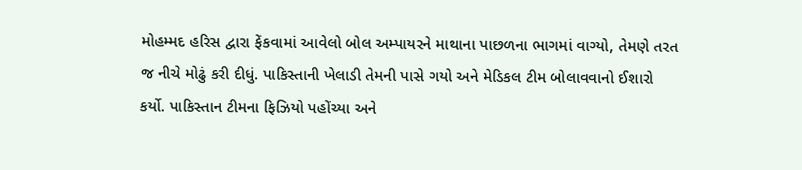મોહમ્મદ હરિસ દ્વારા ફેંકવામાં આવેલો બોલ અમ્પાયરને માથાના પાછળના ભાગમાં વાગ્યો, તેમણે તરત જ નીચે મોઢું કરી દીધું. પાકિસ્તાની ખેલાડી તેમની પાસે ગયો અને મેડિકલ ટીમ બોલાવવાનો ઈશારો કર્યો. પાકિસ્તાન ટીમના ફિઝિયો પહોંચ્યા અને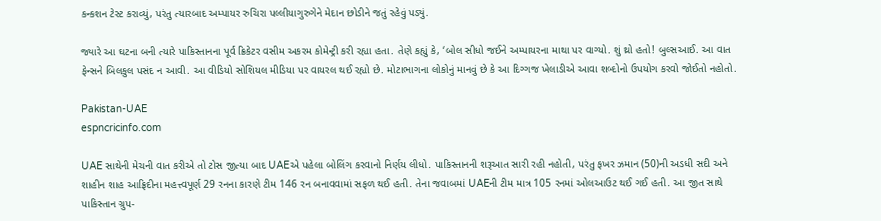કન્કશન ટેસ્ટ કરાવ્યું, પરંતુ ત્યારબાદ અમ્પાયર રુચિરા પલ્લીયાગુરુગેને મેદાન છોડીને જતું રહેવું પડ્યું.

જ્યારે આ ઘટના બની ત્યારે પાકિસ્તાનના પૂર્વ ક્રિકેટર વસીમ અકરમ કોમેન્ટ્રી કરી રહ્યા હતા. તેણે કહ્યું કે, ‘બોલ સીધો જઈને અમ્પાયરના માથા પર વાગ્યો. શું થ્રો હતો! બુલ્સઆઈ. આ વાત ફેન્સને બિલકુલ પસંદ ન આવી. આ વીડિયો સોશિયલ મીડિયા પર વાયરલ થઈ રહ્યો છે. મોટાભાગના લોકોનું માનવું છે કે આ દિગ્ગજ ખેલાડીએ આવા શબ્દોનો ઉપયોગ કરવો જોઈતો નહોતો.

Pakistan-UAE
espncricinfo.com

UAE સાથેની મેચની વાત કરીએ તો ટોસ જીત્યા બાદ UAEએ પહેલા બોલિંગ કરવાનો નિર્ણય લીધો. પાકિસ્તાનની શરૂઆત સારી રહી નહોતી, પરંતુ ફખર ઝમાન (50)ની અડધી સદી અને શાહીન શાહ આફ્રિદીના મહત્ત્વપૂર્ણ 29 રનના કારણે ટીમ 146 રન બનાવવામાં સફળ થઈ હતી. તેના જવાબમાં UAEની ટીમ માત્ર 105 રનમાં ઓલઆઉટ થઈ ગઈ હતી. આ જીત સાથે પાકિસ્તાન ગ્રુપ-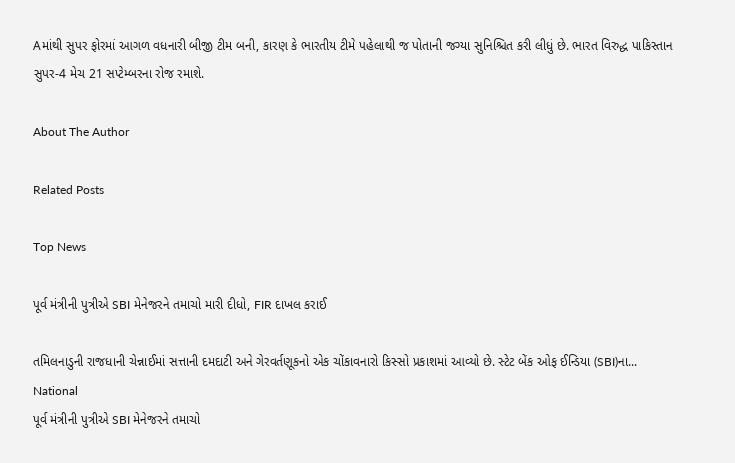Aમાંથી સુપર ફોરમાં આગળ વધનારી બીજી ટીમ બની, કારણ કે ભારતીય ટીમે પહેલાથી જ પોતાની જગ્યા સુનિશ્ચિત કરી લીધું છે. ભારત વિરુદ્ધ પાકિસ્તાન સુપર-4 મેચ 21 સપ્ટેમ્બરના રોજ રમાશે.

About The Author

Related Posts

Top News

પૂર્વ મંત્રીની પુત્રીએ SBI મેનેજરને તમાચો મારી દીધો, FIR દાખલ કરાઈ

તમિલનાડુની રાજધાની ચેન્નાઈમાં સત્તાની દમદાટી અને ગેરવર્તણૂકનો એક ચોંકાવનારો કિસ્સો પ્રકાશમાં આવ્યો છે. સ્ટેટ બેંક ઓફ ઈન્ડિયા (SBI)ના...
National
પૂર્વ મંત્રીની પુત્રીએ SBI મેનેજરને તમાચો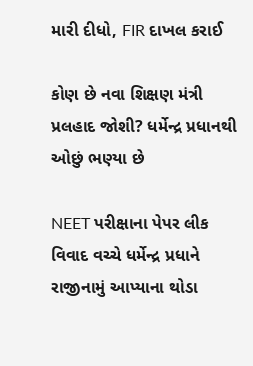મારી દીધો, FIR દાખલ કરાઈ

કોણ છે નવા શિક્ષણ મંત્રી પ્રલહાદ જોશી? ધર્મેન્દ્ર પ્રધાનથી ઓછું ભણ્યા છે

NEET પરીક્ષાના પેપર લીક વિવાદ વચ્ચે ધર્મેન્દ્ર પ્રધાને રાજીનામું આપ્યાના થોડા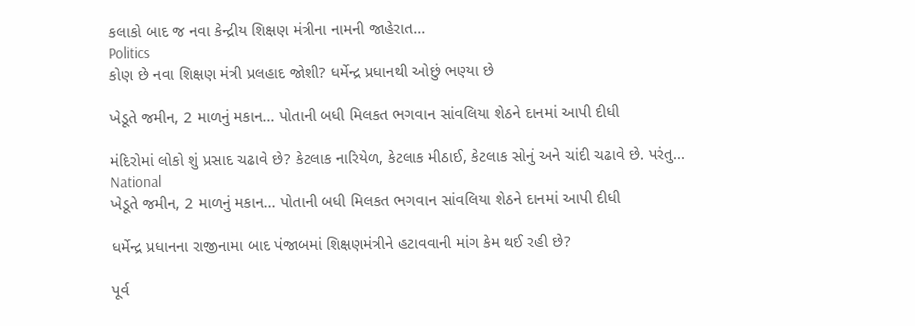કલાકો બાદ જ નવા કેન્દ્રીય શિક્ષણ મંત્રીના નામની જાહેરાત...
Politics
કોણ છે નવા શિક્ષણ મંત્રી પ્રલહાદ જોશી? ધર્મેન્દ્ર પ્રધાનથી ઓછું ભણ્યા છે

ખેડૂતે જમીન, 2 માળનું મકાન... પોતાની બધી મિલકત ભગવાન સાંવલિયા શેઠને દાનમાં આપી દીધી

મંદિરોમાં લોકો શું પ્રસાદ ચઢાવે છે? કેટલાક નારિયેળ, કેટલાક મીઠાઈ, કેટલાક સોનું અને ચાંદી ચઢાવે છે. પરંતુ...
National
ખેડૂતે જમીન, 2 માળનું મકાન... પોતાની બધી મિલકત ભગવાન સાંવલિયા શેઠને દાનમાં આપી દીધી

ધર્મેન્દ્ર પ્રધાનના રાજીનામા બાદ પંજાબમાં શિક્ષણમંત્રીને હટાવવાની માંગ કેમ થઈ રહી છે?

પૂર્વ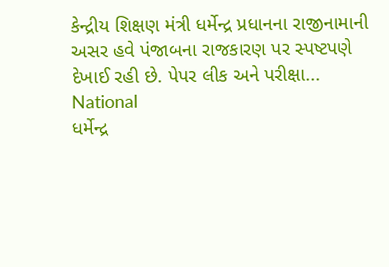કેન્દ્રીય શિક્ષણ મંત્રી ધર્મેન્દ્ર પ્રધાનના રાજીનામાની અસર હવે પંજાબના રાજકારણ પર સ્પષ્ટપણે દેખાઈ રહી છે. પેપર લીક અને પરીક્ષા...
National
ધર્મેન્દ્ર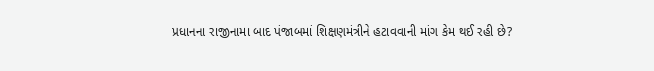પ્રધાનના રાજીનામા બાદ પંજાબમાં શિક્ષણમંત્રીને હટાવવાની માંગ કેમ થઈ રહી છે?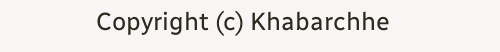Copyright (c) Khabarchhe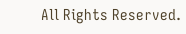All Rights Reserved.